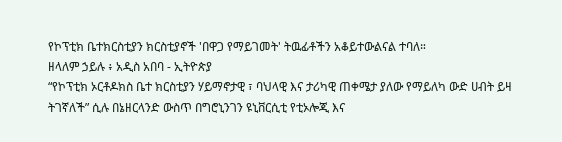የኮፕቲክ ቤተክርስቲያን ክርስቲያኖች 'በዋጋ የማይገመት' ትዉፊቶችን አቆይተውልናል ተባለ።
ዘላለም ኃይሉ ፥ አዲስ አበባ - ኢትዮጵያ
“የኮፕቲክ ኦርቶዶክስ ቤተ ክርስቲያን ሃይማኖታዊ ፣ ባህላዊ እና ታሪካዊ ጠቀሜታ ያለው የማይለካ ውድ ሀብት ይዛ ትገኛለች” ሲሉ በኔዘርላንድ ውስጥ በግሮኒንገን ዩኒቨርሲቲ የቲኦሎጂ እና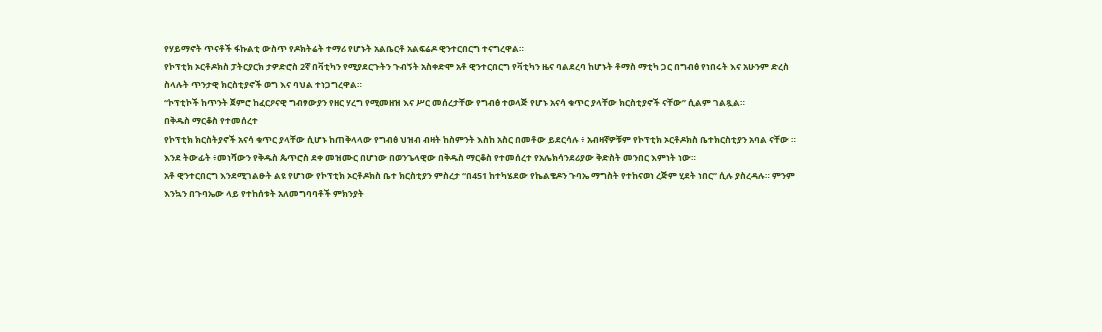የሃይማኖት ጥናቶች ፋኩልቲ ውስጥ የዶክትሬት ተማሪ የሆኑት አልቤርቶ አልፍሬዶ ዊንተርበርግ ተናግረዋል።
የኮፕቲክ ኦርቶዶክስ ፓትርያርክ ታዎድሮስ 2ኛ በቫቲካን የሚያደርጉትን ጉብኝት አስቀድሞ አቶ ዊንተርበርግ የቫቲካን ዜና ባልደረባ ከሆኑት ቶማስ ማቲካ ጋር በግብፅ የነበሩት እና አሁንም ድረስ ስላሉት ጥንታዊ ክርስቲያኖች ወግ እና ባህል ተነጋግረዋል።
“ኮፕቲኮች ከጥንት ጀምሮ ከፈርዖናዊ ግብፃውያን የዘር ሃረግ የሚመዘዝ እና ሥር መሰረታቸው የግብፅ ተወላጅ የሆኑ አናሳ ቁጥር ያላቸው ክርስቲያኖች ናቸው” ሲልም ገልጿል።
በቅዱስ ማርቆስ የተመሰረተ
የኮፕቲክ ክርስትያኖች አናሳ ቁጥር ያላቸው ሲሆኑ ከጠቅላላው የግብፅ ህዝብ ብዛት ከስምንት እስከ አስር በመቶው ይደርሳሉ ፥ አብዛኛዎቹም የኮፕቲክ ኦርቶዶክስ ቤተክርስቲያን አባል ናቸው ። እንደ ትውፊት ፥መነሻውን የቅዱስ ጴጥሮስ ደቀ መዝሙር በሆነው በወንጌላዊው በቅዱስ ማርቆስ የተመሰረተ የአሌክሳንደሪያው ቅድስት መንበር እምነት ነው።
አቶ ዊንተርበርግ እንደሚገልፁት ልዩ የሆነው የኮፕቲክ ኦርቶዶክስ ቤተ ክርስቲያን ምስረታ “በ451 ከተካሄደው የኬልቄዶን ጉባኤ ማግስት የተከናወነ ረጅም ሂደት ነበር” ሲሉ ያስረዳሉ። ምንም እንኳን በጉባኤው ላይ የተከሰቱት አለመግባባቶች ምክንያት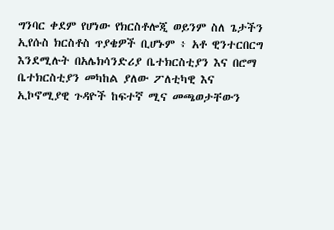ግንባር ቀደም የሆነው የክርስቶሎጂ ወይንም ስለ ጌታችን ኢየሱስ ክርስቶስ ጥያቄዎች ቢሆኑም ፥ አቶ ዊንተርበርግ እንደሚሉት በአሌክሳንድሪያ ቤተክርስቲያን እና በሮማ ቤተክርስቲያን መካከል ያለው ፖለቲካዊ እና ኢኮኖሚያዊ ጉዳዮች ከፍተኛ ሚና መጫወታቸውን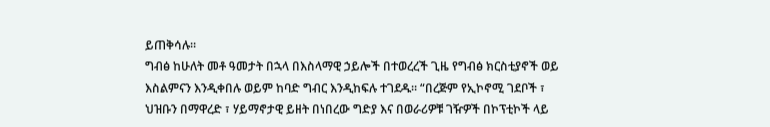ይጠቅሳሉ።
ግብፅ ከሁለት መቶ ዓመታት በኋላ በእስላማዊ ኃይሎች በተወረረች ጊዜ የግብፅ ክርስቲያኖች ወይ እስልምናን እንዲቀበሉ ወይም ከባድ ግብር እንዲከፍሉ ተገደዱ። “በረጅም የኢኮኖሚ ገደቦች ፣ ህዝቡን በማዋረድ ፣ ሃይማኖታዊ ይዘት በነበረው ግድያ እና በወራሪዎቹ ገዥዎች በኮፕቲኮች ላይ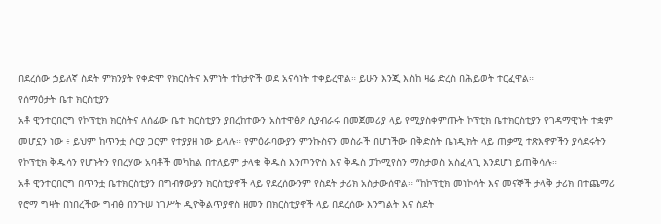በደረሰው ኃይለኛ ስደት ምክንያት የቀድሞ የክርስትና እምነት ተከታዮች ወደ አናሳነት ተቀይረዋል። ይሁን እንጂ እስከ ዛሬ ድረስ በሕይወት ተርፈዋል።
የሰማዕታት ቤተ ክርስቲያን
አቶ ዊንተርበርግ የኮፕቲክ ክርስትና ለሰፊው ቤተ ክርስቲያን ያበረከተውን አስተዋፅዖ ሲያብራሩ በመጀመሪያ ላይ የሚያስቀምጡት ኮፕቲክ ቤተክርስቲያን የገዳማዊነት ተቋም መሆኗን ነው ፥ ይህም ከጥንቷ ሶርያ ጋርም የተያያዘ ነው ይላሉ። የምዕራባውያን ምንኩስናን መስራች በሆነችው በቅድስት ቤነዲክት ላይ ጠቃሚ ተጽእኖዎችን ያሳደሩትን የኮፕቲክ ቅዱሳን የሆኑትን የበረሃው አባቶች መካከል በተለይም ታላቁ ቅዱስ እንጦንዮስ እና ቅዱስ ፓኮሚየስን ማስታወስ አስፈላጊ እንደሆነ ይጠቅሳሉ።
አቶ ዊንተርበርግ በጥንቷ ቤተክርስቲያን በግብፃውያን ክርስቲያኖች ላይ የደረሰውንም የስደት ታሪክ አስታውሰዋል። “ከኮፕቲክ መነኮሳት እና መናኞች ታላቅ ታሪክ በተጨማሪ የሮማ ግዛት በነበረችው ግብፅ በንጉሠ ነገሥት ዲዮቅልጥያኖስ ዘመን በክርስቲያኖች ላይ በደረሰው እንግልት እና ስደት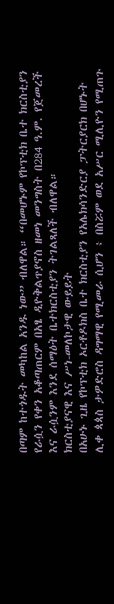በጣም ከተጎዱት መካከል አንዱ ነው” ብለዋል። “በመሆኑም የኮፕቲክ ቤተ ክርስቲያን የራሷን የቀን አቆጣጠርም በአፄ ዲዮቅልጥያኖስ ዘመነ መንግስት በ284 ዓ.ም. የጀመረች እና ራሷንም እንደ ሰማዕት ቤተክርስቲያን ትገልጻለች ብለዋል።
ክርስቲያናዊ እና ሥነ-መለኮታዊ ውይይት
በአሁኑ ጊዜ የኮፕቲክ ኦርቶዶክስ ቤተ ክርስቲያን የአሌክሳንድርያ ፓትርያርክ በሆኑት ሊቀ ጳጳስ ታዎድሮስ ዳግማዊ የሚመራ ሲሆን ፥ በስሯም ወደ አሥር ሚሊዮን የሚጠጉ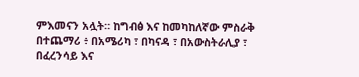ምእመናን አሏት። ከግብፅ እና ከመካከለኛው ምስራቅ በተጨማሪ ፥ በአሜሪካ ፣ በካናዳ ፣ በአውስትራሊያ ፣ በፈረንሳይ እና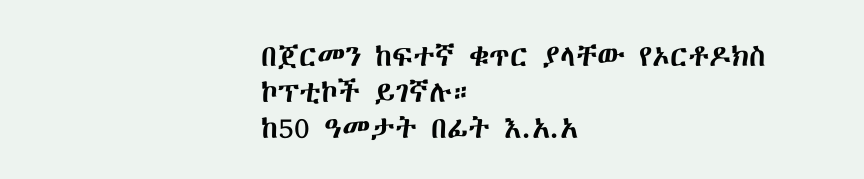በጀርመን ከፍተኛ ቁጥር ያላቸው የኦርቶዶክስ ኮፕቲኮች ይገኛሉ።
ከ50 ዓመታት በፊት እ.አ.አ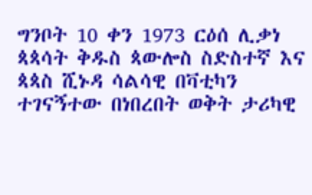ግንቦት 10 ቀን 1973 ርዕሰ ሊቃነ ጳጳሳት ቅዱስ ጳውሎስ ስድስተኛ እና ጳጳስ ሺኑዳ ሳልሳዊ በቫቲካን ተገናኝተው በነበረበት ወቅት ታሪካዊ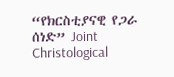“የክርስቲያናዊ የጋራ ሰነድ” Joint Christological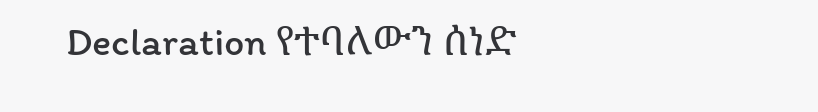Declaration የተባለውን ሰነድ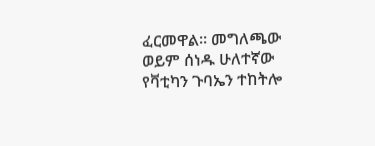ፈርመዋል። መግለጫው ወይም ሰነዱ ሁለተኛው የቫቲካን ጉባኤን ተከትሎ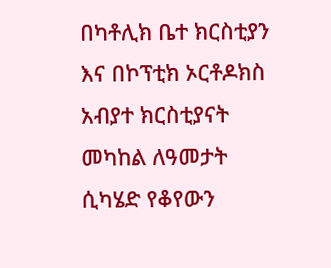በካቶሊክ ቤተ ክርስቲያን እና በኮፕቲክ ኦርቶዶክስ አብያተ ክርስቲያናት መካከል ለዓመታት ሲካሄድ የቆየውን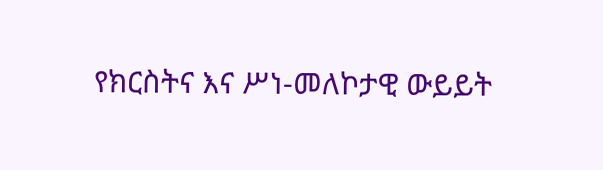የክርስትና እና ሥነ-መለኮታዊ ውይይት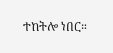ተከትሎ ነበር።